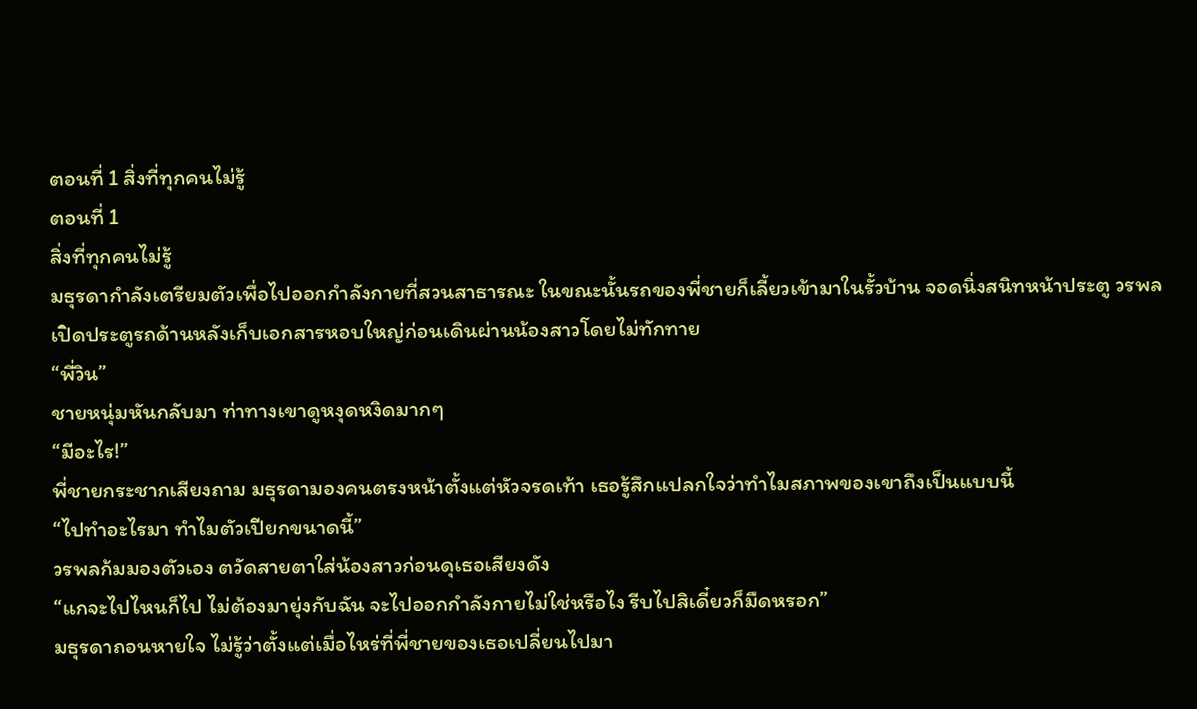ตอนที่ 1 สิ่งที่ทุกคนไม่รู้
ตอนที่ 1
สิ่งที่ทุกคนไม่รู้
มธุรดากำลังเตรียมตัวเพื่อไปออกกำลังกายที่สวนสาธารณะ ในขณะนั้นรถของพี่ชายก็เลี้ยวเข้ามาในรั้วบ้าน จอดนิ่งสนิทหน้าประตู วรพลเปิดประตูรถด้านหลังเก็บเอกสารหอบใหญ่ก่อนเดินผ่านน้องสาวโดยไม่ทักทาย
“พี่วิน”
ชายหนุ่มหันกลับมา ท่าทางเขาดูหงุดหงิดมากๆ
“มีอะไร!”
พี่ชายกระชากเสียงถาม มธุรดามองคนตรงหน้าตั้งแต่หัวจรดเท้า เธอรู้สึกแปลกใจว่าทำไมสภาพของเขาถึงเป็นแบบนี้
“ไปทำอะไรมา ทำไมตัวเปียกขนาดนี้”
วรพลก้มมองตัวเอง ตวัดสายตาใส่น้องสาวก่อนดุเธอเสียงดัง
“แกจะไปไหนก็ไป ไม่ต้องมายุ่งกับฉัน จะไปออกกำลังกายไม่ใช่หรือไง รีบไปสิเดี๋ยวก็มืดหรอก”
มธุรดาถอนหายใจ ไม่รู้ว่าตั้งแต่เมื่อไหร่ที่พี่ชายของเธอเปลี่ยนไปมา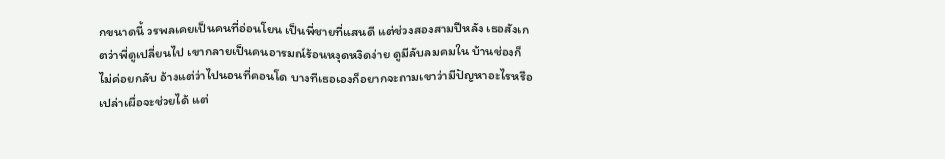กขนาดนี้ วรพลเคยเป็นคนที่อ่อนโยน เป็นพี่ชายที่แสนดี แต่ช่วงสองสามปีหลัง เธอสังเกตว่าพี่ดูเปลี่ยนไป เขากลายเป็นคนอารมณ์ร้อนหงุดหงิดง่าย ดูมีลับลมคมใน บ้านช่องก็ไม่ค่อยกลับ อ้างแต่ว่าไปนอนที่คอนโด บางทีเธอเองก็อยากจะถามเขาว่ามีปัญหาอะไรหรือเปล่าเผื่อจะช่วยได้ แต่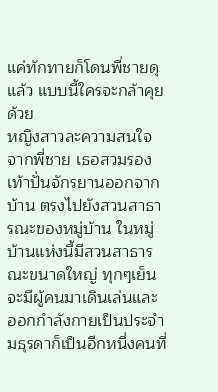แค่ทักทายก็โดนพี่ชายดุแล้ว แบบนี้ใครจะกล้าคุยด้วย
หญิงสาวละความสนใจจากพี่ชาย เธอสวมรองเท้าปั่นจักรยานออกจากบ้าน ตรงไปยังสวนสาธารณะของหมู่บ้าน ในหมู่บ้านแห่งนี้มีสวนสาธารณะขนาดใหญ่ ทุกๆเย็นจะมีผู้คนมาเดินเล่นและออกกำลังกายเป็นประจำ
มธุรดาก็เป็นอีกหนึ่งคนที่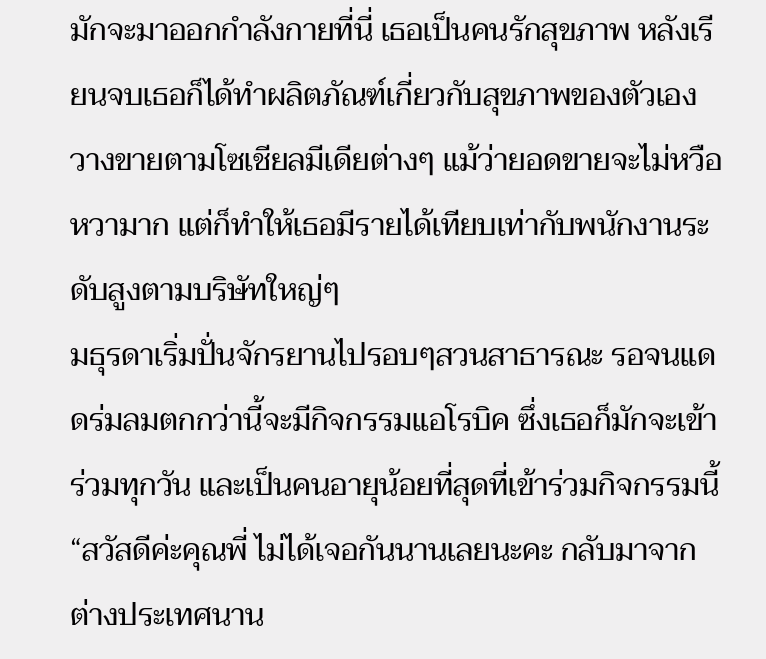มักจะมาออกกำลังกายที่นี่ เธอเป็นคนรักสุขภาพ หลังเรียนจบเธอก็ได้ทำผลิตภัณฑ์เกี่ยวกับสุขภาพของตัวเองวางขายตามโซเชียลมีเดียต่างๆ แม้ว่ายอดขายจะไม่หวือหวามาก แต่ก็ทำให้เธอมีรายได้เทียบเท่ากับพนักงานระดับสูงตามบริษัทใหญ่ๆ
มธุรดาเริ่มปั่นจักรยานไปรอบๆสวนสาธารณะ รอจนแดดร่มลมตกกว่านี้จะมีกิจกรรมแอโรบิค ซึ่งเธอก็มักจะเข้าร่วมทุกวัน และเป็นคนอายุน้อยที่สุดที่เข้าร่วมกิจกรรมนี้
“สวัสดีค่ะคุณพี่ ไม่ได้เจอกันนานเลยนะคะ กลับมาจากต่างประเทศนาน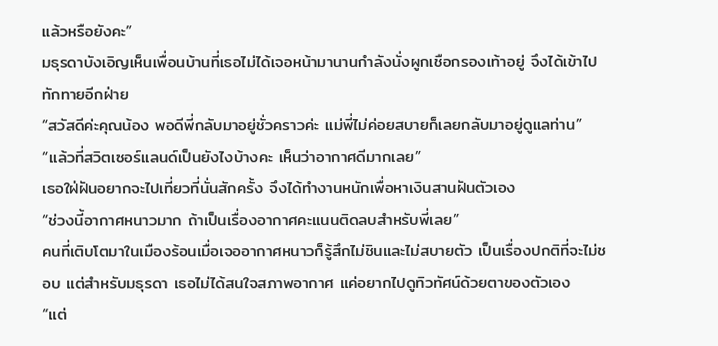แล้วหรือยังคะ”
มธุรดาบังเอิญเห็นเพื่อนบ้านที่เธอไม่ได้เจอหน้ามานานกำลังนั่งผูกเชือกรองเท้าอยู่ จึงได้เข้าไปทักทายอีกฝ่าย
“สวัสดีค่ะคุณน้อง พอดีพี่กลับมาอยู่ชั่วคราวค่ะ แม่พี่ไม่ค่อยสบายก็เลยกลับมาอยู่ดูแลท่าน”
“แล้วที่สวิตเซอร์แลนด์เป็นยังไงบ้างคะ เห็นว่าอากาศดีมากเลย”
เธอใฝ่ฝันอยากจะไปเที่ยวที่นั่นสักครั้ง จึงได้ทำงานหนักเพื่อหาเงินสานฝันตัวเอง
“ช่วงนี้อากาศหนาวมาก ถ้าเป็นเรื่องอากาศคะแนนติดลบสำหรับพี่เลย”
คนที่เติบโตมาในเมืองร้อนเมื่อเจออากาศหนาวก็รู้สึกไม่ชินและไม่สบายตัว เป็นเรื่องปกติที่จะไม่ชอบ แต่สำหรับมธุรดา เธอไม่ได้สนใจสภาพอากาศ แค่อยากไปดูทิวทัศน์ด้วยตาของตัวเอง
“แต่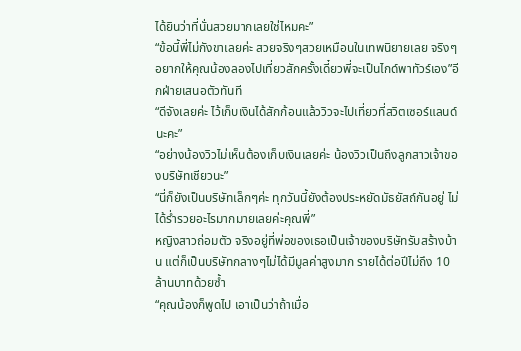ได้ยินว่าที่นั่นสวยมากเลยใช่ไหมคะ”
“ข้อนี้พี่ไม่กังขาเลยค่ะ สวยจริงๆสวยเหมือนในเทพนิยายเลย จริงๆอยากให้คุณน้องลองไปเที่ยวสักครั้งเดี๋ยวพี่จะเป็นไกด์พาทัวร์เอง”อีกฝ่ายเสนอตัวทันที
“ดีจังเลยค่ะ ไว้เก็บเงินได้สักก้อนแล้ววิวจะไปเที่ยวที่สวิตเซอร์แลนด์นะคะ”
“อย่างน้องวิวไม่เห็นต้องเก็บเงินเลยค่ะ น้องวิวเป็นถึงลูกสาวเจ้าของบริษัทเชียวนะ”
“นี่ก็ยังเป็นบริษัทเล็กๆค่ะ ทุกวันนี้ยังต้องประหยัดมัธยัสถ์กันอยู่ ไม่ได้ร่ำรวยอะไรมากมายเลยค่ะคุณพี่”
หญิงสาวถ่อมตัว จริงอยู่ที่พ่อของเธอเป็นเจ้าของบริษัทรับสร้างบ้าน แต่ก็เป็นบริษัทกลางๆไม่ได้มีมูลค่าสูงมาก รายได้ต่อปีไม่ถึง 10 ล้านบาทด้วยซ้ำ
“คุณน้องก็พูดไป เอาเป็นว่าถ้าเมื่อ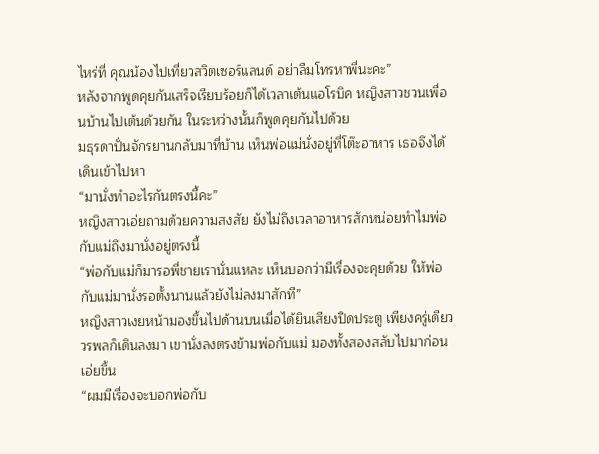ไหร่ที่ คุณน้องไปเที่ยวสวิตเซอร์แลนด์ อย่าลืมโทรหาพี่นะคะ”
หลังจากพูดคุยกันเสร็จเรียบร้อยก็ได้เวลาเต้นแอโรบิค หญิงสาวชวนเพื่อนบ้านไปเต้นด้วยกัน ในระหว่างนั้นก็พูดคุยกันไปด้วย
มธุรดาปั่นจักรยานกลับมาที่บ้าน เห็นพ่อแม่นั่งอยู่ที่โต๊ะอาหาร เธอจึงได้เดินเข้าไปหา
“มานั่งทำอะไรกันตรงนี้คะ”
หญิงสาวเอ่ยถามด้วยความสงสัย ยังไม่ถึงเวลาอาหารสักหน่อยทำไมพ่อกับแม่ถึงมานั่งอยู่ตรงนี้
“พ่อกับแม่ก็มารอพี่ชายเรานั่นแหละ เห็นบอกว่ามีเรื่องจะคุยด้วย ให้พ่อกับแม่มานั่งรอตั้งนานแล้วยังไม่ลงมาสักที”
หญิงสาวเงยหน้ามองขึ้นไปด้านบนเมื่อได้ยินเสียงปิดประตู เพียงครู่เดียววรพลก็เดินลงมา เขานั่งลงตรงข้ามพ่อกับแม่ มองทั้งสองสลับไปมาก่อนเอ่ยขึ้น
“ผมมีเรื่องจะบอกพ่อกับ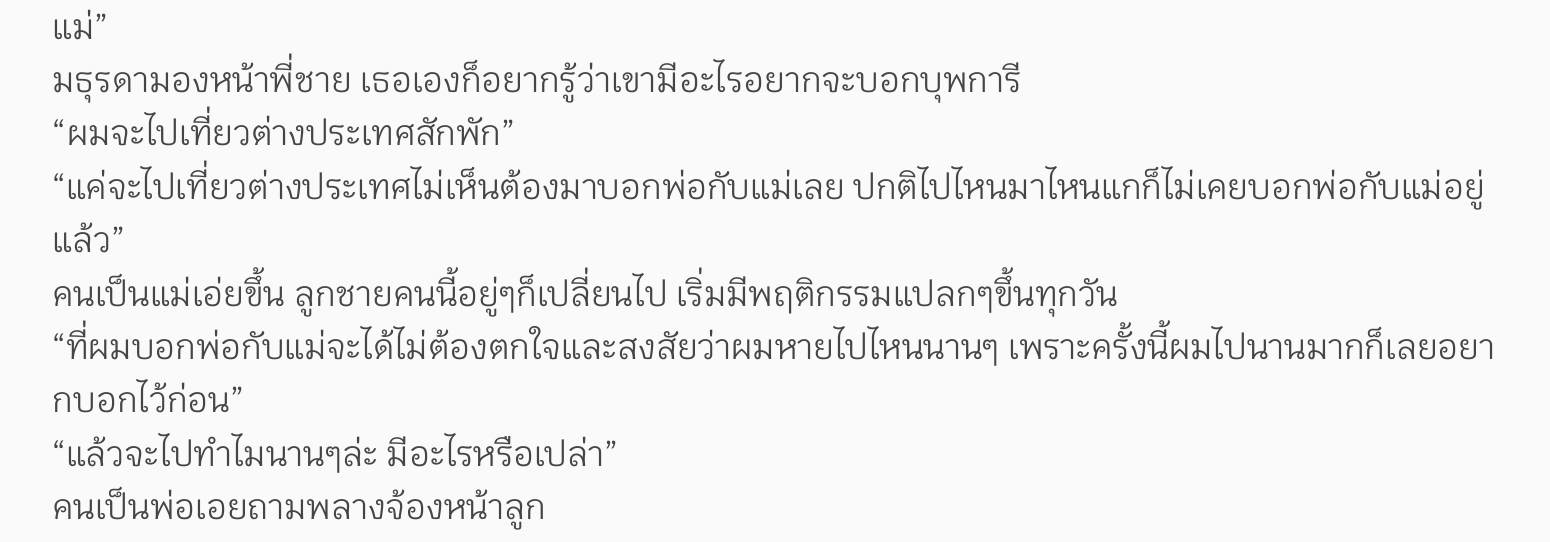แม่”
มธุรดามองหน้าพี่ชาย เธอเองก็อยากรู้ว่าเขามีอะไรอยากจะบอกบุพการี
“ผมจะไปเที่ยวต่างประเทศสักพัก”
“แค่จะไปเที่ยวต่างประเทศไม่เห็นต้องมาบอกพ่อกับแม่เลย ปกติไปไหนมาไหนแกก็ไม่เคยบอกพ่อกับแม่อยู่แล้ว”
คนเป็นแม่เอ่ยขึ้น ลูกชายคนนี้อยู่ๆก็เปลี่ยนไป เริ่มมีพฤติกรรมแปลกๆขึ้นทุกวัน
“ที่ผมบอกพ่อกับแม่จะได้ไม่ต้องตกใจและสงสัยว่าผมหายไปไหนนานๆ เพราะครั้งนี้ผมไปนานมากก็เลยอยากบอกไว้ก่อน”
“แล้วจะไปทำไมนานๆล่ะ มีอะไรหรือเปล่า”
คนเป็นพ่อเอยถามพลางจ้องหน้าลูก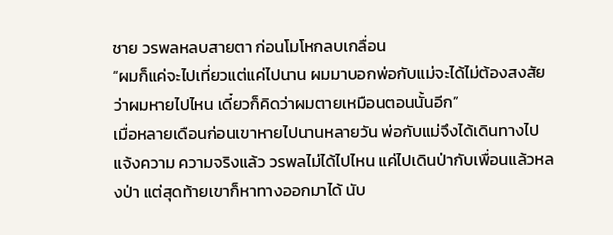ชาย วรพลหลบสายตา ก่อนโมโหกลบเกลื่อน
“ผมก็แค่จะไปเที่ยวแต่แค่ไปนาน ผมมาบอกพ่อกับแม่จะได้ไม่ต้องสงสัยว่าผมหายไปไหน เดี๋ยวก็คิดว่าผมตายเหมือนตอนนั้นอีก”
เมื่อหลายเดือนก่อนเขาหายไปนานหลายวัน พ่อกับแม่จึงได้เดินทางไปแจ้งความ ความจริงแล้ว วรพลไม่ได้ไปไหน แค่ไปเดินป่ากับเพื่อนแล้วหลงป่า แต่สุดท้ายเขาก็หาทางออกมาได้ นับ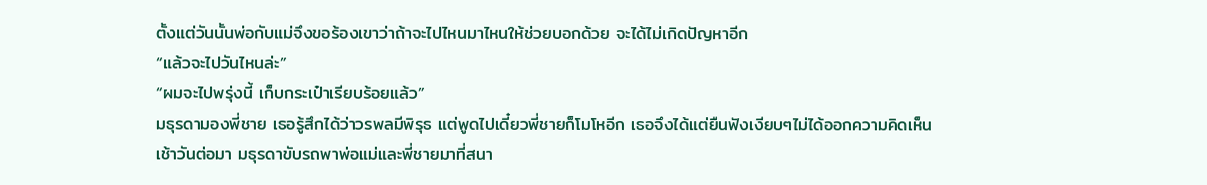ตั้งแต่วันนั้นพ่อกับแม่จึงขอร้องเขาว่าถ้าจะไปไหนมาไหนให้ช่วยบอกด้วย จะได้ไม่เกิดปัญหาอีก
“แล้วจะไปวันไหนล่ะ”
“ผมจะไปพรุ่งนี้ เก็บกระเป๋าเรียบร้อยแล้ว”
มธุรดามองพี่ชาย เธอรู้สึกได้ว่าวรพลมีพิรุธ แต่พูดไปเดี๋ยวพี่ชายก็โมโหอีก เธอจึงได้แต่ยืนฟังเงียบๆไม่ได้ออกความคิดเห็น
เช้าวันต่อมา มธุรดาขับรถพาพ่อแม่และพี่ชายมาที่สนา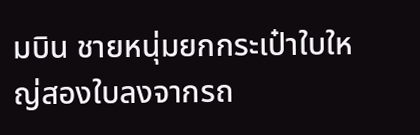มบิน ชายหนุ่มยกกระเป๋าใบใหญ่สองใบลงจากรถ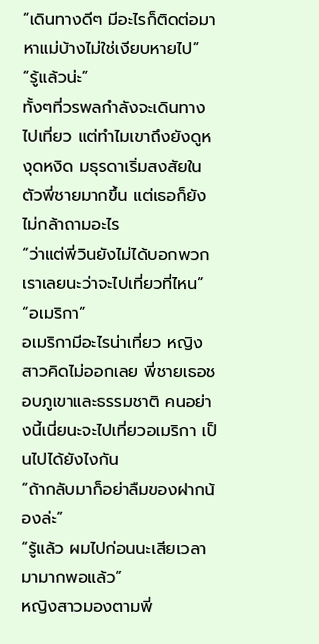“เดินทางดีๆ มีอะไรก็ติดต่อมาหาแม่บ้างไม่ใช่เงียบหายไป”
“รู้เเล้วน่ะ”
ทั้งๆที่วรพลกำลังจะเดินทางไปเที่ยว แต่ทำไมเขาถึงยังดูหงุดหงิด มธุรดาเริ่มสงสัยในตัวพี่ชายมากขึ้น แต่เธอก็ยังไม่กล้าถามอะไร
“ว่าแต่พี่วินยังไม่ได้บอกพวกเราเลยนะว่าจะไปเที่ยวที่ไหน”
“อเมริกา”
อเมริกามีอะไรน่าเที่ยว หญิงสาวคิดไม่ออกเลย พี่ชายเธอชอบภูเขาและธรรมชาติ คนอย่างนี้เนี่ยนะจะไปเที่ยวอเมริกา เป็นไปได้ยังไงกัน
“ถ้ากลับมาก็อย่าลืมของฝากน้องล่ะ”
“รู้แล้ว ผมไปก่อนนะเสียเวลามามากพอแล้ว”
หญิงสาวมองตามพี่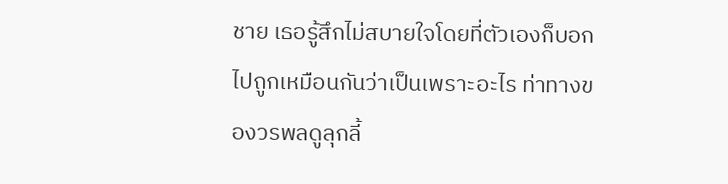ชาย เธอรู้สึกไม่สบายใจโดยที่ตัวเองก็บอกไปถูกเหมือนกันว่าเป็นเพราะอะไร ท่าทางของวรพลดูลุกลี้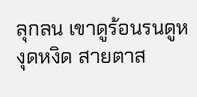ลุกลน เขาดูร้อนรนดูหงุดหงิด สายตาส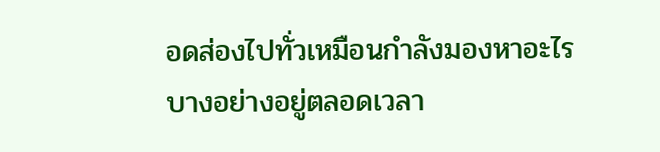อดส่องไปทั่วเหมือนกำลังมองหาอะไรบางอย่างอยู่ตลอดเวลา